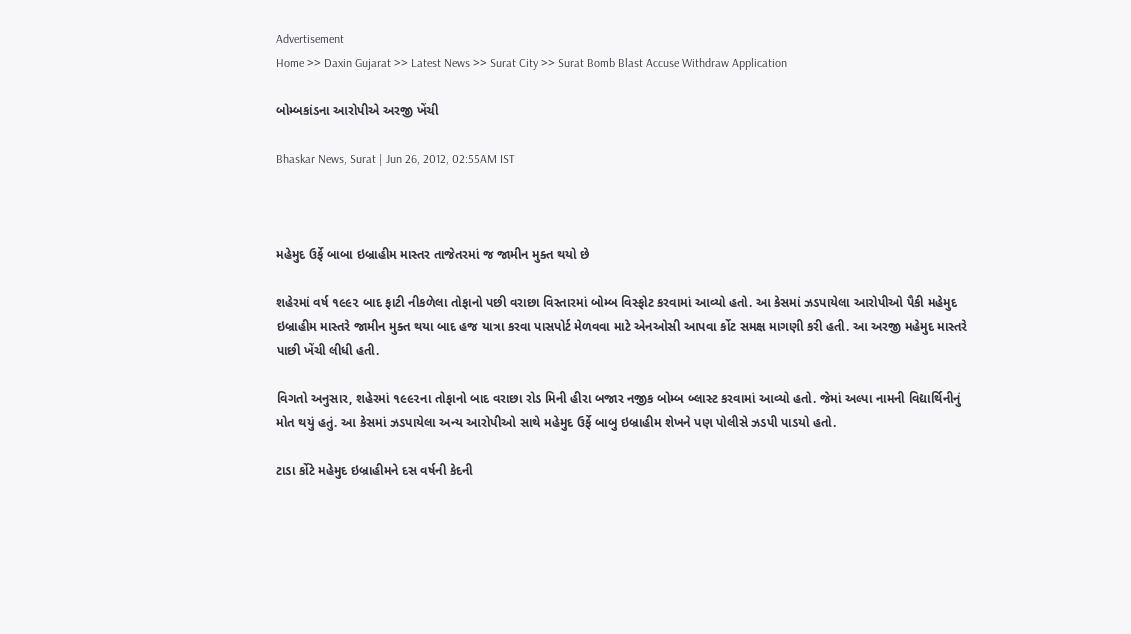Advertisement
Home >> Daxin Gujarat >> Latest News >> Surat City >> Surat Bomb Blast Accuse Withdraw Application

બોમ્બકાંડના આરોપીએ અરજી ખેંચી

Bhaskar News, Surat | Jun 26, 2012, 02:55AM IST



મહેમુદ ઉર્ફે બાબા ઇબ્રાહીમ માસ્તર તાજેતરમાં જ જામીન મુક્ત થયો છે

શહેરમાં વર્ષ ૧૯૯૨ બાદ ફાટી નીકળેલા તોફાનો પછી વરાછા વિસ્તારમાં બોમ્બ વિસ્ફોટ કરવામાં આવ્યો હતો. આ કેસમાં ઝડપાયેલા આરોપીઓ પૈકી મહેમુદ ઇબ્રાહીમ માસ્તરે જામીન મુક્ત થયા બાદ હજ યાત્રા કરવા પાસપોર્ટ મેળવવા માટે એનઓસી આપવા ર્કોટ સમક્ષ માગણી કરી હતી. આ અરજી મહેમુદ માસ્તરે પાછી ખેંચી લીધી હતી.

વિગતો અનુસાર, શહેરમાં ૧૯૯૨ના તોફાનો બાદ વરાછા રોડ મિની હીરા બજાર નજીક બોમ્બ બ્લાસ્ટ કરવામાં આવ્યો હતો. જેમાં અલ્પા નામની વિદ્યાર્થિ‌નીનું મોત થયું હતું. આ કેસમાં ઝડપાયેલા અન્ય આરોપીઓ સાથે મહેમુદ ઉર્ફે બાબુ ઇબ્રાહીમ શેખને પણ પોલીસે ઝડપી પાડયો હતો.

ટાડા ર્કોટે મહેમુદ ઇબ્રાહીમને દસ વર્ષની કેદની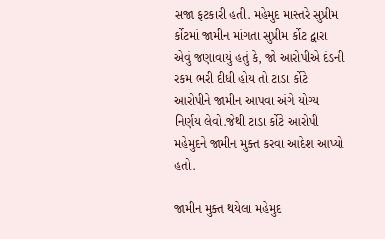સજા ફટકારી હતી. મહેમુદ માસ્તરે સુપ્રીમ ર્કોટમાં જામીન માંગતા સુપ્રીમ ર્કોટ દ્વારા એવું જણાવાયું હતું કે, જો આરોપીએ દંડની રકમ ભરી દીધી હોય તો ટાડા ર્કોટે આરોપીને જામીન આપવા અંગે યોગ્ય નિર્ણય લેવો.જેથી ટાડા ર્કોટે આરોપી મહેમુદને જામીન મુક્ત કરવા આદેશ આપ્યો હતો.

જામીન મુક્ત થયેલા મહેમુદ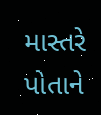માસ્તરે પોતાને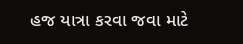હજ યાત્રા કરવા જવા માટે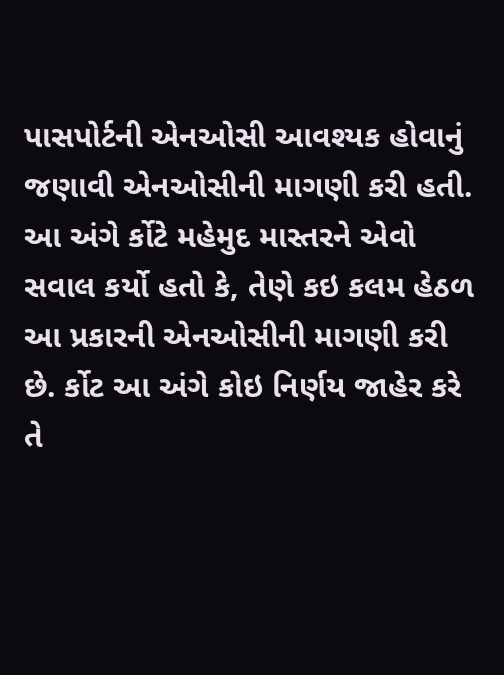પાસપોર્ટની એનઓસી આવશ્યક હોવાનું જણાવી એનઓસીની માગણી કરી હતી. આ અંગે ર્કોટે મહેમુદ માસ્તરને એવો સવાલ કર્યો હતો કે, તેણે કઇ કલમ હેઠળ આ પ્રકારની એનઓસીની માગણી કરી છે. ર્કોટ આ અંગે કોઇ નિર્ણય જાહેર કરે તે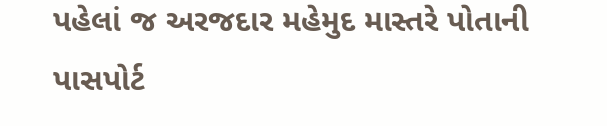પહેલાં જ અરજદાર મહેમુદ માસ્તરે પોતાની પાસપોર્ટ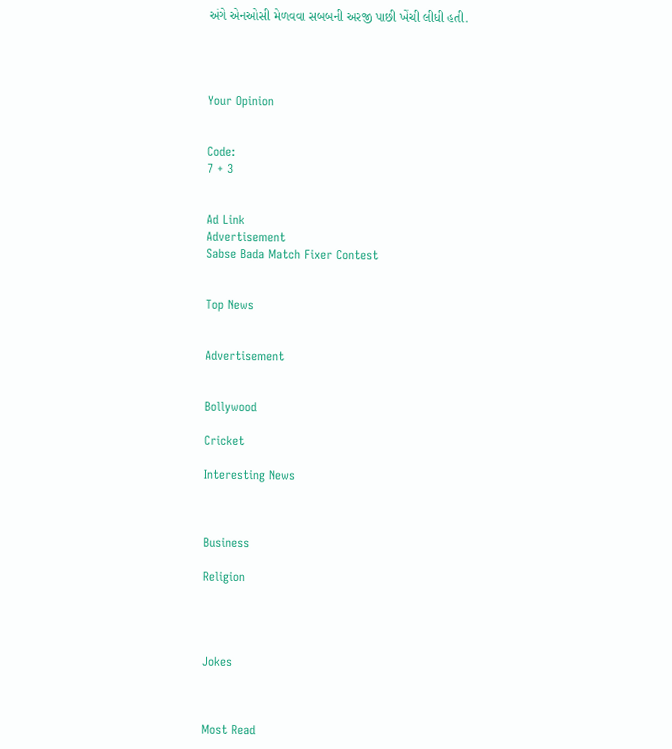અંગે એનઓસી મેળવવા સબબની અરજી પાછી ખેંચી લીધી હતી.




Your Opinion


Code:
7 + 3


Ad Link
Advertisement
Sabse Bada Match Fixer Contest


Top News


Advertisement


Bollywood

Cricket

Interesting News



Business

Religion




Jokes



Most Read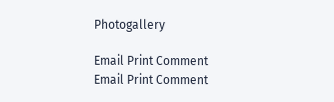Photogallery

Email Print Comment
Email Print Comment